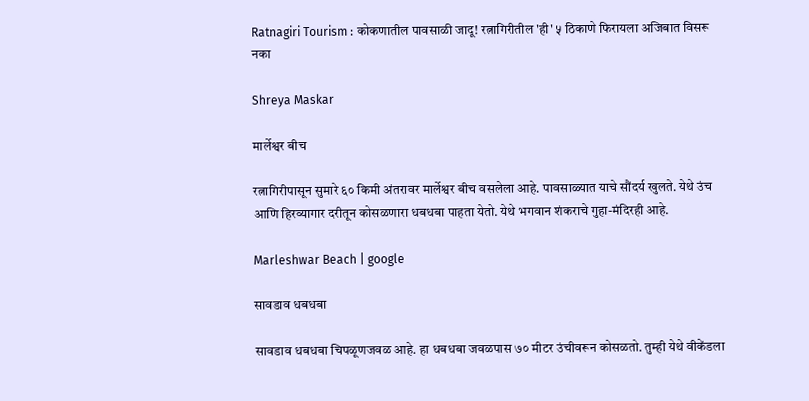Ratnagiri Tourism : कोकणातील पावसाळी जादू! रत्नागिरीतील 'ही' ५ ठिकाणे फिरायला अजिबात विसरू नका

Shreya Maskar

मार्लेश्वर बीच

रत्नागिरीपासून सुमारे ६० किमी अंतरावर मार्लेश्वर बीच वसलेला आहे. पावसाळ्यात याचे सौंदर्य खुलते. येथे उंच आणि हिरव्यागार दरीतून कोसळणारा धबधबा पाहता येतो. येथे भगवान शंकराचे गुहा-मंदिरही आहे.

Marleshwar Beach | google

सावडाव धबधबा

सावडाव धबधबा चिपळूणजवळ आहे. हा धबधबा जवळपास ७० मीटर उंचीवरून कोसळतो. तुम्ही येथे वीकेंडला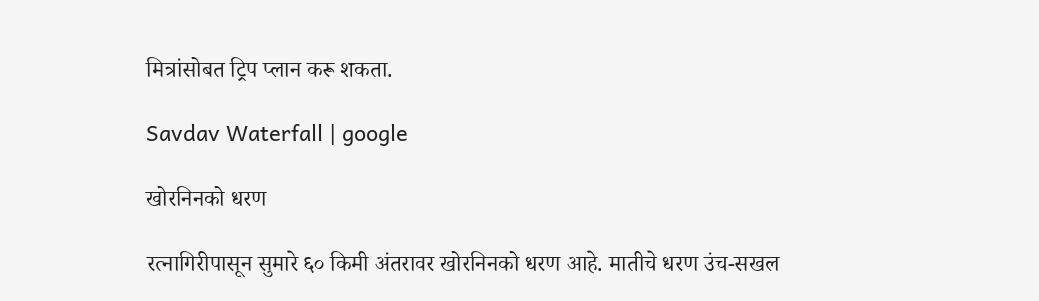मित्रांसोबत ट्रिप प्लान करू शकता.

Savdav Waterfall | google

खोरनिनको धरण

रत्नागिरीपासून सुमारे ६० किमी अंतरावर खोरनिनको धरण आहे. मातीचे धरण उंच-सखल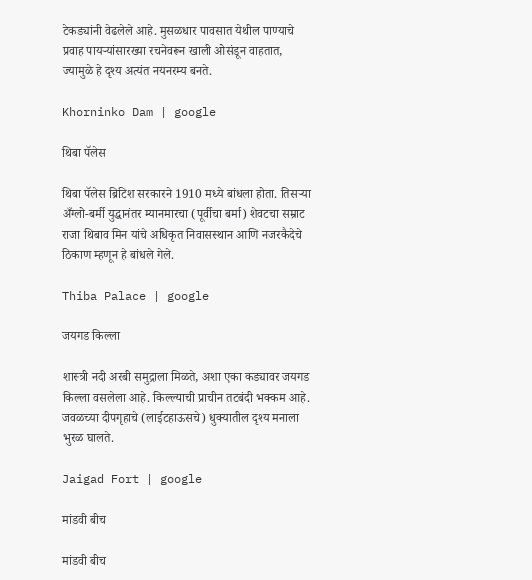टेकड्यांनी वेढलेले आहे. मुसळधार पावसात येथील पाण्याचे प्रवाह पायऱ्यांसारख्या रचनेवरून खाली ओसंडून वाहतात, ज्यामुळे हे दृश्य अत्यंत नयनरम्य बनते.

Khorninko Dam | google

थिबा पॅलेस

थिबा पॅलेस ब्रिटिश सरकारने 1910 मध्ये बांधला होता. तिसऱ्या अँग्लो-बर्मी युद्धानंतर म्यानमारचा (पूर्वीचा बर्मा) शेवटचा सम्राट राजा थिबाव मिन यांचे अधिकृत निवासस्थान आणि नजरकैदेचे ठिकाण म्हणून हे बांधले गेले.

Thiba Palace | google

जयगड किल्ला

शास्त्री नदी अरबी समुद्राला मिळते, अशा एका कड्यावर जयगड किल्ला वसलेला आहे. किल्ल्याची प्राचीन तटबंदी भक्कम आहे. जवळच्या दीपगृहाचे (लाईटहाऊसचे) धुक्यातील दृश्य मनाला भुरळ घालते.

Jaigad Fort | google

मांडवी बीच

मांडवी बीच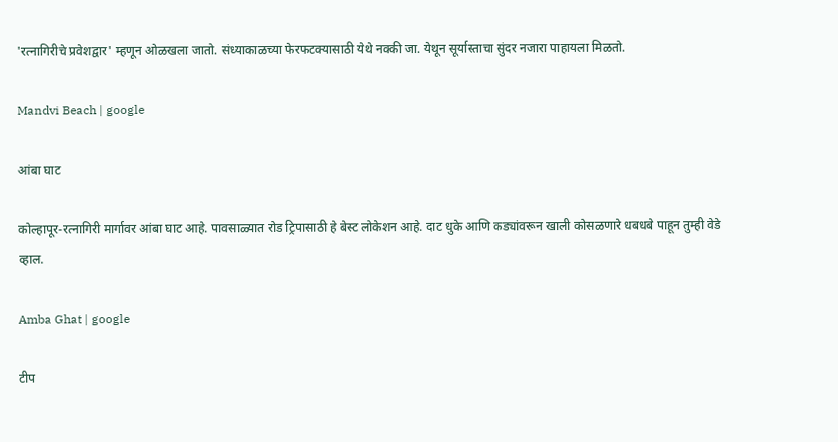'रत्नागिरीचे प्रवेशद्वार' म्हणून ओळखला जातो. संध्याकाळच्या फेरफटक्यासाठी येथे नक्की जा. येथून सूर्यास्ताचा सुंदर नजारा पाहायला मिळतो.

Mandvi Beach | google

आंबा घाट

कोल्हापूर-रत्नागिरी मार्गावर आंबा घाट आहे. पावसाळ्यात रोड ट्रिपासाठी हे बेस्ट लोकेशन आहे. दाट धुके आणि कड्यांवरून खाली कोसळणारे धबधबे पाहून तुम्ही वेडे व्हाल.

Amba Ghat | google

टीप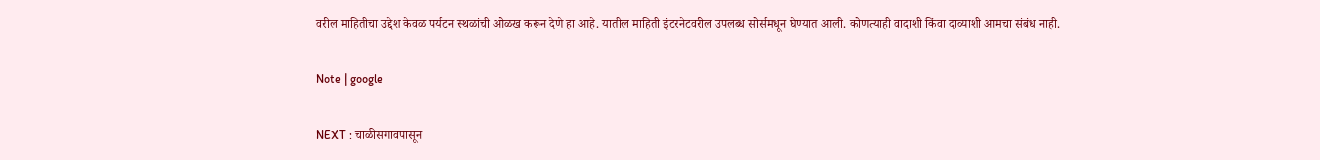वरील माहितीचा उद्देश केवळ पर्यटन स्थळांची ओळख करून देणे हा आहे. यातील माहिती इंटरनेटवरील उपलब्ध सोर्समधून घेण्यात आली. कोणत्याही वादाशी किंवा दाव्याशी आमचा संबंध नाही.

Note | google

NEXT : चाळीसगावपासून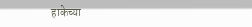हाकेच्या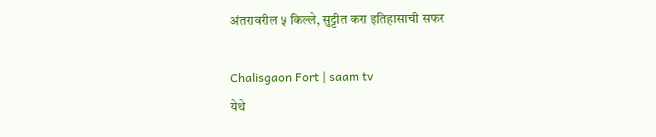अंतरावरील ५ किल्ले, सुट्टीत करा इतिहासाची सफर

Chalisgaon Fort | saam tv
येथे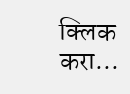क्लिक करा...